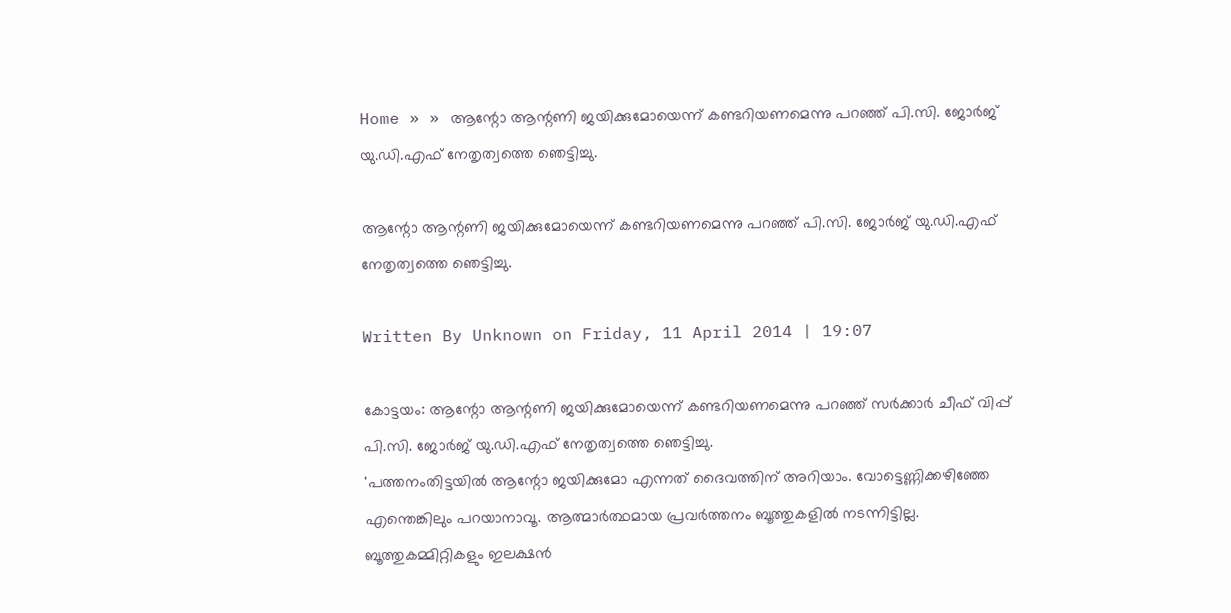Home » » ആന്റോ ആന്റണി ജയിക്കുമോയെന്ന് കണ്ടറിയണമെന്നു പറഞ്ഞ് പി.സി. ജോർജ് യു.ഡി.എഫ് നേതൃത്വത്തെ ഞെട്ടിച്ചു.

ആന്റോ ആന്റണി ജയിക്കുമോയെന്ന് കണ്ടറിയണമെന്നു പറഞ്ഞ് പി.സി. ജോർജ് യു.ഡി.എഫ് നേതൃത്വത്തെ ഞെട്ടിച്ചു.

Written By Unknown on Friday, 11 April 2014 | 19:07

കോട്ടയം: ആന്റോ ആന്റണി ജയിക്കുമോയെന്ന് കണ്ടറിയണമെന്നു പറഞ്ഞ് സർക്കാർ ചീഫ് വിപ്പ് പി.സി. ജോർജ് യു.ഡി.എഫ് നേതൃത്വത്തെ ഞെട്ടിച്ചു.
'പത്തനംതിട്ടയിൽ ആന്റോ ജയിക്കുമോ എന്നത് ദൈവത്തിന് അറിയാം. വോട്ടെണ്ണിക്കഴിഞ്ഞേ എന്തെങ്കിലും പറയാനാവൂ. ആത്മാർത്ഥമായ പ്രവർത്തനം ബൂത്തുകളിൽ നടന്നിട്ടില്ല. ബൂത്തുകമ്മിറ്റികളും ഇലക്ഷൻ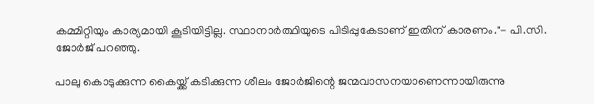കമ്മിറ്റിയും കാര്യമായി കൂടിയിട്ടില്ല. സ്ഥാനാർത്ഥിയുടെ പിടിപ്പുകേടാണ്‌ ഇതിന് കാരണം."- പി.സി. ജോർജ്‌ പറഞ്ഞു.

പാലു കൊടുക്കുന്ന കൈയ്ക്ക്‌ കടിക്കുന്ന ശീലം ജോർജിന്റെ ജന്മവാസനയാണെന്നായിരുന്നു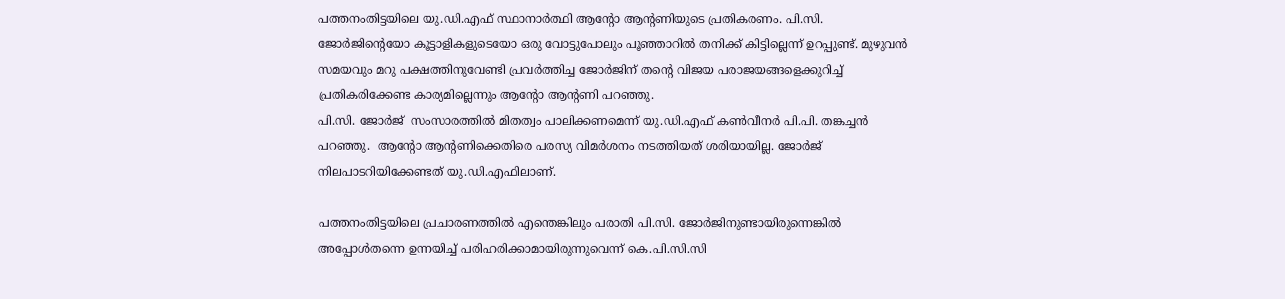പത്തനംതിട്ടയിലെ യു.ഡി.എഫ് സ്ഥാനാർത്ഥി ആന്റോ ആന്റണിയുടെ പ്രതികരണം. പി.സി. ജോർജിന്റെയോ കൂട്ടാളികളുടെയോ ഒരു വോട്ടുപോലും പൂഞ്ഞാറിൽ തനിക്ക്‌ കിട്ടില്ലെന്ന്‌ ഉറപ്പുണ്ട്. മുഴുവൻ സമയവും മറു പക്ഷത്തിനുവേണ്ടി പ്രവർത്തിച്ച ജോർജിന് തന്റെ വിജയ പരാജയങ്ങളെക്കുറിച്ച്‌ പ്രതികരിക്കേണ്ട കാര്യമില്ലെന്നും ആന്റോ ആന്റണി പറഞ്ഞു.
പി.സി. ജോർജ്  സംസാരത്തിൽ മിതത്വം പാലിക്കണമെന്ന് യു.ഡി.എഫ് കൺവീനർ പി.പി. തങ്കച്ചൻ പറഞ്ഞു.  ആന്റോ ആന്റണിക്കെതിരെ പരസ്യ വിമർശനം നടത്തിയത് ശരിയായില്ല. ജോർജ്  നിലപാടറിയിക്കേണ്ടത് യു.ഡി.എഫിലാണ്.

പത്തനംതിട്ടയിലെ പ്രചാരണത്തിൽ എന്തെങ്കിലും പരാതി പി.സി. ജോർജിനുണ്ടായിരുന്നെങ്കിൽ അപ്പോൾതന്നെ ഉന്നയിച്ച് പരിഹരിക്കാമായിരുന്നുവെന്ന് കെ.പി.സി.സി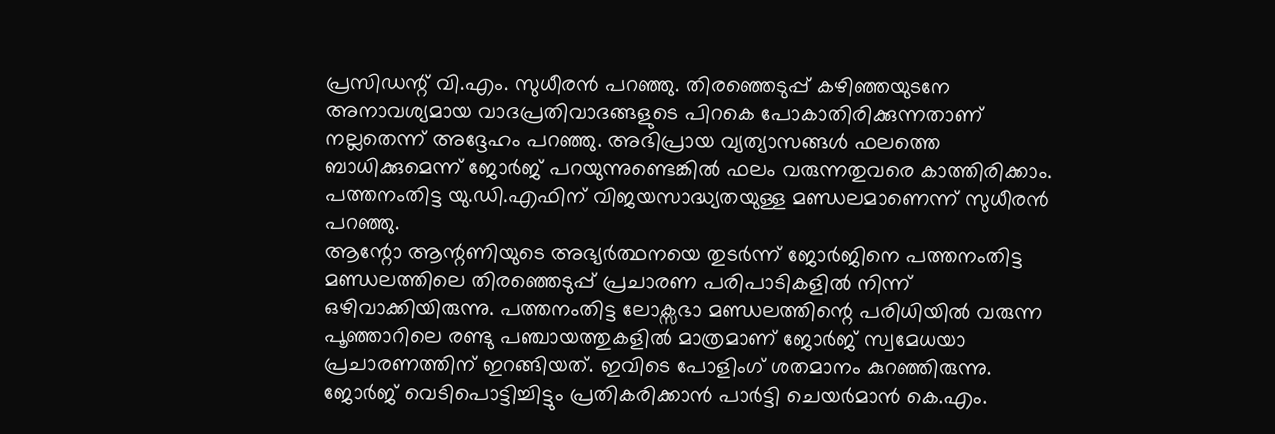പ്രസിഡന്റ് വി.എം. സുധീരൻ പറഞ്ഞു. തിരഞ്ഞെടുപ്പ് കഴിഞ്ഞയുടനേ അനാവശ്യമായ വാദപ്രതിവാദങ്ങളുടെ പിറകെ പോകാതിരിക്കുന്നതാണ് നല്ലതെന്ന് അദ്ദേഹം പറ‌ഞ്ഞു. അഭിപ്രായ വ്യത്യാസങ്ങൾ ഫലത്തെ ബാധിക്കുമെന്ന് ജോർജ് പറയുന്നുണ്ടെങ്കിൽ ഫലം വരുന്നതുവരെ കാത്തിരിക്കാം. പത്തനംതിട്ട യു.ഡി.എഫിന് വിജയസാദ്ധ്യതയുള്ള മണ്ഡലമാണെന്ന് സുധീരൻ പറഞ്ഞു.
ആന്റോ ആന്റണിയുടെ അഭ്യർത്ഥനയെ തുടർന്ന് ജോർജിനെ പത്തനംതിട്ട മണ്ഡലത്തിലെ തിരഞ്ഞെടുപ്പ് പ്രചാരണ പരിപാടികളിൽ നിന്ന് ഒഴിവാക്കിയിരുന്നു. പത്തനംതിട്ട ലോക്സഭാ മണ്ഡലത്തിന്റെ പരിധിയിൽ വരുന്ന പൂഞ്ഞാറിലെ രണ്ടു പഞ്ചായത്തുകളിൽ മാത്രമാണ് ജോർജ് സ്വമേധയാ പ്രചാരണത്തിന് ഇറങ്ങിയത്. ഇവിടെ പോളിംഗ് ശതമാനം കുറഞ്ഞിരുന്നു.
ജോർജ് വെടിപൊട്ടിച്ചിട്ടും പ്രതികരിക്കാൻ പാർട്ടി ചെയർമാൻ കെ.എം.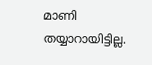മാണി തയ്യാറായിട്ടില്ല.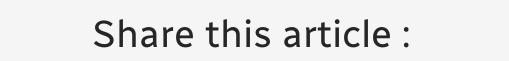Share this article :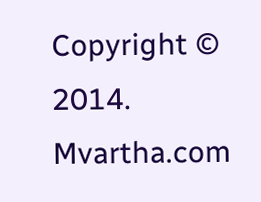Copyright © 2014. Mvartha.com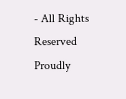- All Rights Reserved
Proudly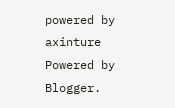powered by axinture
Powered by Blogger.